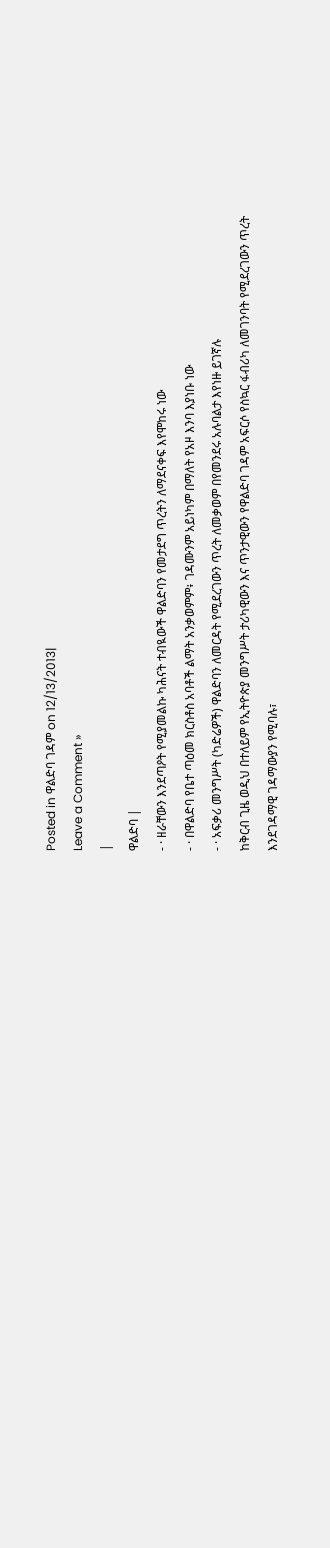Posted in ዋልድባ ገዳም on 12/13/2013|
Leave a Comment »
|
ዋልድባ |
- · ዘራቸውን እንደጣዖት የሚያመልኩ ካሕናት ተብዪውች ዋልድባን የመታደግ ጥረትን ለማደናቀፍ እየሞከሩ ነው
- · በዋልድባ የቤተ ጣዕመ ክርስቶስ አባቶች ልማት አንቃወምም፥ ገዳሙንም አይነካም በማለት የአዞ እንባ እያነቡ ነው
- · አፍቃሪ መንግሥት (ካድሬዎች) ዋልድባን ለመርዳት የሚደረገውን ጥረት ለመቃወም በየመንደሩ አሉባልታ እየነዙ ይገኛሉ
ከቅርብ ጊዜ ወዲህ በተለይም የኢትዮጵያ መንግሥት ታሪካዊውን እና ጥንታዊውን የዋልድባ ገዳም አፍርሶ የስኳር ፋብሪካ ለመገንባት የሚደረገውን ጥረት እንደገዳማዊ ገዳማውያን የሚባሉ፣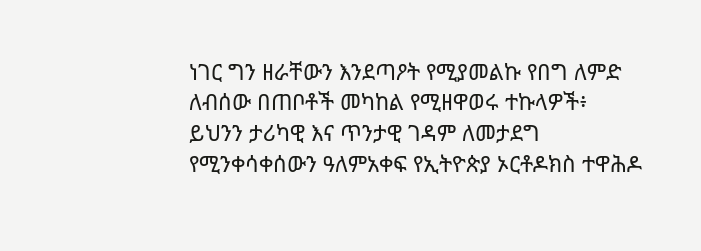ነገር ግን ዘራቸውን እንደጣዖት የሚያመልኩ የበግ ለምድ ለብሰው በጠቦቶች መካከል የሚዘዋወሩ ተኩላዎች፥ ይህንን ታሪካዊ እና ጥንታዊ ገዳም ለመታደግ የሚንቀሳቀሰውን ዓለምአቀፍ የኢትዮጵያ ኦርቶዶክስ ተዋሕዶ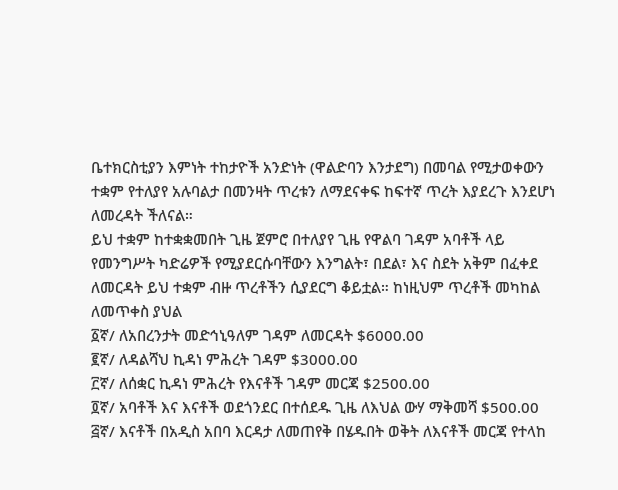ቤተክርስቲያን እምነት ተከታዮች አንድነት (ዋልድባን እንታደግ) በመባል የሚታወቀውን ተቋም የተለያየ አሉባልታ በመንዛት ጥረቱን ለማደናቀፍ ከፍተኛ ጥረት እያደረጉ እንደሆነ ለመረዳት ችለናል።
ይህ ተቋም ከተቋቋመበት ጊዜ ጀምሮ በተለያየ ጊዜ የዋልባ ገዳም አባቶች ላይ የመንግሥት ካድሬዎች የሚያደርሱባቸውን እንግልት፣ በደል፣ እና ስደት አቅም በፈቀደ ለመርዳት ይህ ተቋም ብዙ ጥረቶችን ሲያደርግ ቆይቷል። ከነዚህም ጥረቶች መካከል ለመጥቀስ ያህል
፩ኛ/ ለአበረንታት መድኅኒዓለም ገዳም ለመርዳት $6000.00
፪ኛ/ ለዳልሻህ ኪዳነ ምሕረት ገዳም $3000.00
፫ኛ/ ለሰቋር ኪዳነ ምሕረት የእናቶች ገዳም መርጃ $2500.00
፬ኛ/ አባቶች እና እናቶች ወደጎንደር በተሰደዱ ጊዜ ለእህል ውሃ ማቅመሻ $500.00
፭ኛ/ እናቶች በአዲስ አበባ እርዳታ ለመጠየቅ በሄዱበት ወቅት ለእናቶች መርጃ የተላከ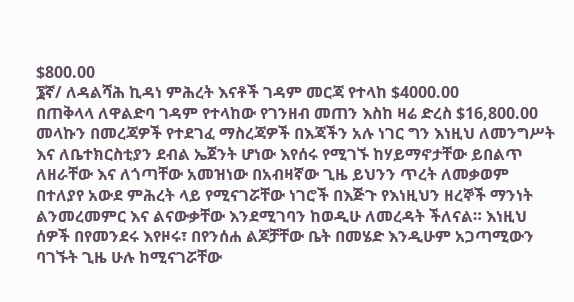$800.00
፮ኛ/ ለዳልሻሕ ኪዳነ ምሕረት እናቶች ገዳም መርጃ የተላከ $4000.00
በጠቅላላ ለዋልድባ ገዳም የተላከው የገንዘብ መጠን እስከ ዛሬ ድረስ $16,800.00 መላኩን በመረጃዎች የተደገፈ ማስረጃዎች በእጃችን አሉ ነገር ግን እነዚህ ለመንግሥት እና ለቤተክርስቲያን ደብል ኤጀንት ሆነው እየሰሩ የሚገኙ ከሃይማኖታቸው ይበልጥ ለዘራቸው እና ለጎጣቸው አመዝነው በአብዛኛው ጊዜ ይህንን ጥረት ለመቃወም በተለያየ አውደ ምሕረት ላይ የሚናገሯቸው ነገሮች በእጅጉ የእነዚህን ዘረኞች ማንነት ልንመረመምር እና ልናውቃቸው እንደሚገባን ከወዲሁ ለመረዳት ችለናል። እነዚህ ሰዎች በየመንደሩ እየዞሩ፣ በየንሰሐ ልጆቻቸው ቤት በመሄድ እንዲሁም አጋጣሚውን ባገኙት ጊዜ ሁሉ ከሚናገሯቸው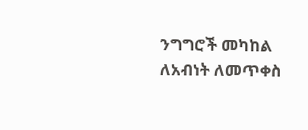ንግግሮች መካከል ለአብነት ለመጥቀስ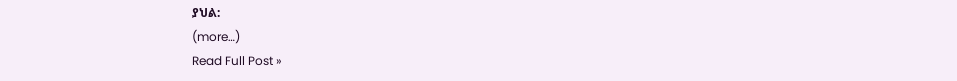ያህል:
(more…)
Read Full Post »